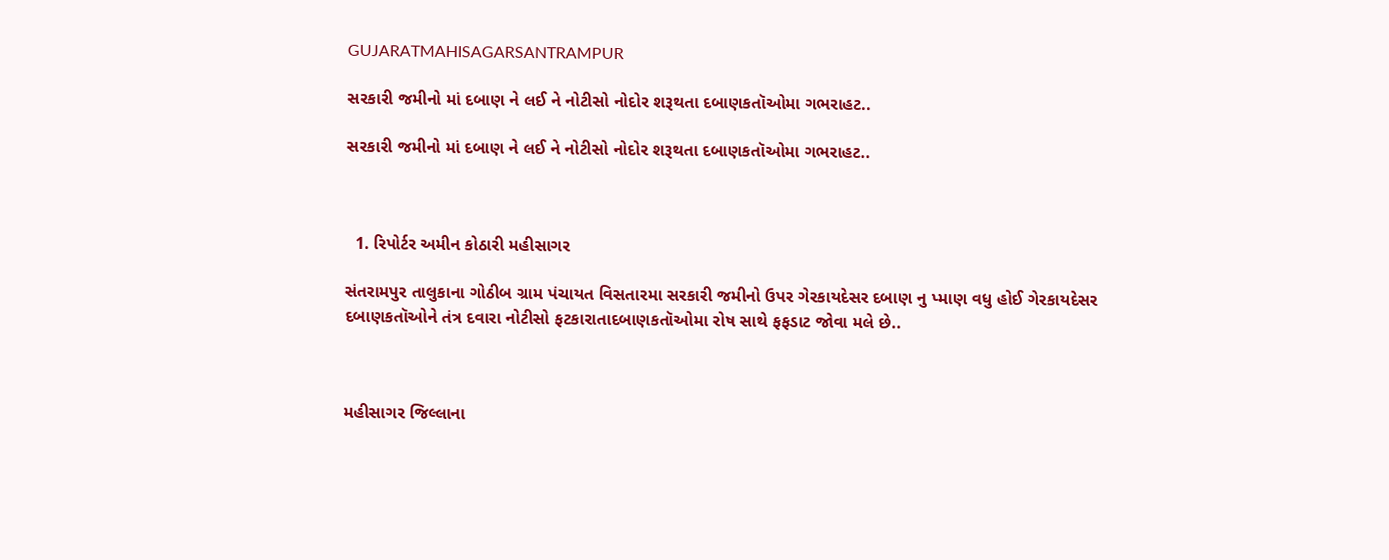GUJARATMAHISAGARSANTRAMPUR

સરકારી જમીનો માં દબાણ ને લઈ ને નોટીસો નોદોર શરૂથતા દબાણકતૉઓમા ગભરાહટ..

સરકારી જમીનો માં દબાણ ને લઈ ને નોટીસો નોદોર શરૂથતા દબાણકતૉઓમા ગભરાહટ..



  1. રિપોર્ટર અમીન કોઠારી મહીસાગર

સંતરામપુર તાલુકાના ગોઠીબ ગ્રામ પંચાયત વિસતારમા સરકારી જમીનો ઉપર ગેરકાયદેસર દબાણ નુ પ્માણ વધુ હોઈ ગેરકાયદેસર દબાણકતૉઓને તંત્ર દવારા નોટીસો ફટકારાતાદબાણકતૉઓમા રોષ સાથે ફફડાટ જોવા મલે છે..



મહીસાગર જિલ્લાના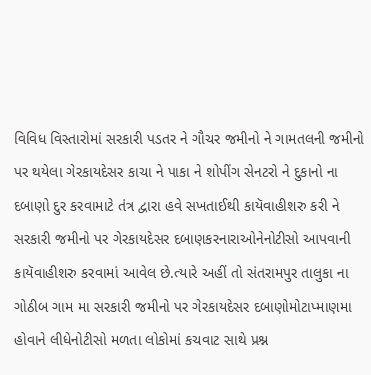વિવિધ વિસ્તારોમાં સરકારી પડતર ને ગૌચર જમીનો ને ગામતલની જમીનો પર થયેલા ગેરકાયદેસર કાચા ને પાકા ને શોપીંગ સેનટરો ને દુકાનો ના દબાણો દુર કરવામાટે તંત્ર દ્વારા હવે સખતાઈથી કાયૅવાહીશરુ કરી ને સરકારી જમીનો પર ગેરકાયદેસર દબાણકરનારાઓનેનોટીસો આપવાની કાયૅવાહીશરુ કરવામાં આવેલ છે.ત્યારે અહીં તો સંતરામપુર તાલુકા ના ગોઠીબ ગામ મા સરકારી જમીનો પર ગેરકાયદેસર દબાણોમોટાપ્માણમા હોવાને લીધેનોટીસો મળતા લોકોમાં કચવાટ સાથે પ્રશ્ન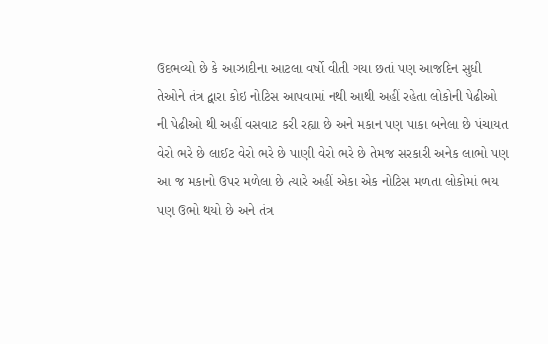ઉદભવ્યો છે કે આઝાદીના આટલા વર્ષો વીતી ગયા છતાં પણ આજદિન સુધી તેઓને તંત્ર દ્વારા કોઇ નોટિસ આપવામાં નથી આથી અહીં રહેતા લોકોની પેઢીઓ ની પેઢીઓ થી અહીં વસવાટ કરી રહ્યા છે અને મકાન પણ પાકા બનેલા છે પંચાયત વેરો ભરે છે લાઈટ વેરો ભરે છે પાણી વેરો ભરે છે તેમજ સરકારી અનેક લાભો પણ આ જ મકાનો ઉપર મળેલા છે ત્યારે અહીં એકા એક નોટિસ મળતા લોકોમાં ભય પણ ઉભો થયો છે અને તંત્ર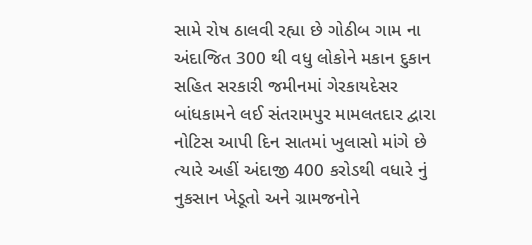સામે રોષ ઠાલવી રહ્યા છે ગોઠીબ ગામ ના અંદાજિત 300 થી વધુ લોકોને મકાન દુકાન સહિત સરકારી જમીનમાં ગેરકાયદેસર બાંધકામને લઈ સંતરામપુર મામલતદાર દ્વારા નોટિસ આપી દિન સાતમાં ખુલાસો માંગે છે ત્યારે અહીં અંદાજી 400 કરોડથી વધારે નું નુકસાન ખેડૂતો અને ગ્રામજનોને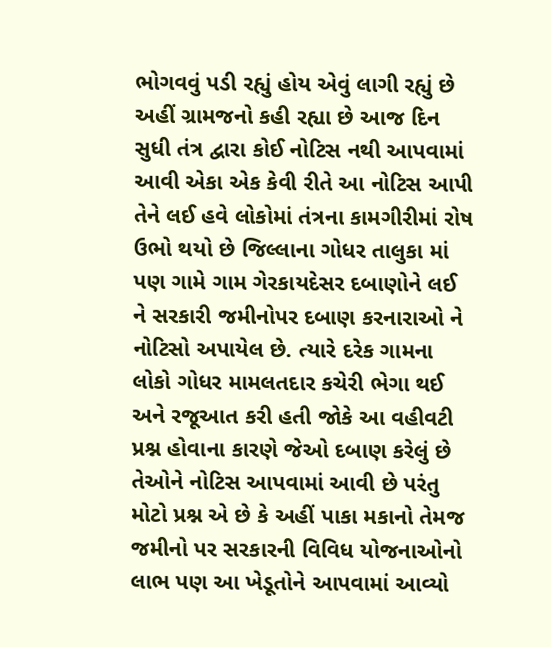ભોગવવું પડી રહ્યું હોય એવું લાગી રહ્યું છે અહીં ગ્રામજનો કહી રહ્યા છે આજ દિન સુધી તંત્ર દ્વારા કોઈ નોટિસ નથી આપવામાં આવી એકા એક કેવી રીતે આ નોટિસ આપી તેને લઈ હવે લોકોમાં તંત્રના કામગીરીમાં રોષ ઉભો થયો છે જિલ્લાના ગોધર તાલુકા માં પણ ગામે ગામ ગેરકાયદેસર દબાણોને લઈ ને સરકારી જમીનોપર દબાણ કરનારાઓ ને નોટિસો અપાયેલ છે. ત્યારે દરેક ગામના લોકો ગોધર મામલતદાર કચેરી ભેગા થઈ અને રજૂઆત કરી હતી જોકે આ વહીવટી પ્રશ્ન હોવાના કારણે જેઓ દબાણ કરેલું છે તેઓને નોટિસ આપવામાં આવી છે પરંતુ મોટો પ્રશ્ન એ છે કે અહીં પાકા મકાનો તેમજ જમીનો પર સરકારની વિવિધ યોજનાઓનો લાભ પણ આ ખેડૂતોને આપવામાં આવ્યો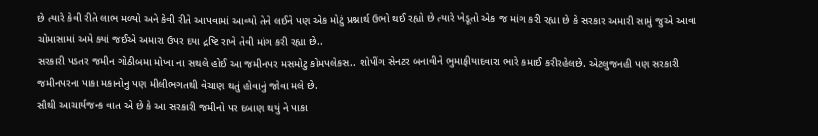છે ત્યારે કેવી રીતે લાભ મળ્યો અને કેવી રીતે આપવામાં આવ્યો તેને લઈને પણ એક મોટું પ્રશ્નાર્થ ઉભો થઈ રહ્યો છે ત્યારે ખેડૂતો એક જ માંગ કરી રહ્યા છે કે સરકાર અમારી સામું જુએ આવા ચોમાસામાં અમે ક્યાં જઈએ અમારા ઉપર દયા દ્રષ્ટિ રાખે તેવી માંગ કરી રહ્યા છે..
સરકારી પડતર જમીન ગોઠીબમા મોખા ના સથલે હોઈ આ જમીનપર મસમોટુ કોમપલેકસ.. શોપીંગ સેનટર બનાવીને ભુમાફીયાદવારા ભારે કમાઈ કરીરહેલછે. એટલુજનહી પણ સરકારી જમીનપરના પાકા મકાનોનુ પણ મીલીભગતથી વેચાણ થતું હોવાનું જોવા મલે છે.
સૌથી આચાર્યજન્ક વાત એ છે કે આ સરકારી જમીનો પર દબાણ થયું ને પાકા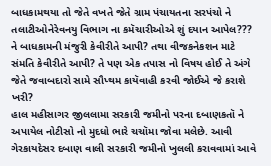બાધકામથયા તો જેતે વખતે જેતે ગ્રામ પંચાયતના સરપંચો ને તલાટીઓનેરેવનયુ વિભાગ ના કમૅચારીઓએ શું દયાન આપેલ??? ને બાધકામની મંજુરી કેવીરીતે આપી? તથા વીજકનેકશન માટે સંમતિ કેવીરીતે આપી? તે પણ એક તપાસ નો વિષય હોઈ તે અંગે જેતે જવાબદારો સામે સૌપ્થમ કાયૅવાહી કરવી જોઈએ જે કરાશે ખરી?
હાલ મહીસાગર જીલલામા સરકારી જમીનો પરના દબાણકતૉ ને અપાયેલ નોટીસો નો મુદધો ભારે ચચૉમા જોવા મલેછે. આવી ગેરકાયદેસર દબાણ વાલી સરકારી જમીનો ખુલલી કરાવવામાં આવે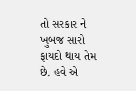તો સરકાર ને ખુબજ સારો ફાયદો થાય તેમ છે. હવે એ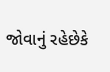જોવાનું રહેછેકે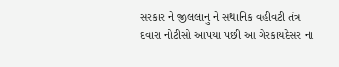સરકાર ને જીલલાનુ ને સથાનિક વહીવટી તંત્ર દવારા નોટીસો આપયા પછી આ ગેરકાયદેસર ના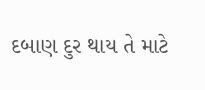દબાણ દુર થાય તે માટે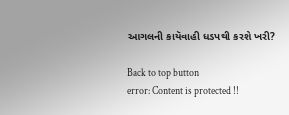આગલની કાયૅવાહી ધડપથી કરશે ખરી?

Back to top button
error: Content is protected !!